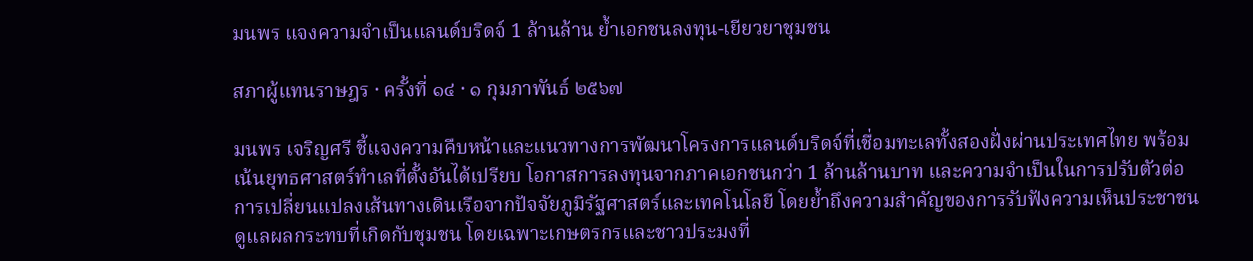มนพร แจงความจำเป็นแลนด์บริดจ์ 1 ล้านล้าน ย้ำเอกชนลงทุน-เยียวยาชุมชน

สภาผู้แทนราษฎร · ครั้งที่ ๑๔ · ๑ กุมภาพันธ์ ๒๕๖๗

มนพร เจริญศรี ชี้แจงความคืบหน้าและแนวทางการพัฒนาโครงการแลนด์บริดจ์ที่เชื่อมทะเลทั้งสองฝั่งผ่านประเทศไทย พร้อมเน้นยุทธศาสตร์ทำเลที่ตั้งอันได้เปรียบ โอกาสการลงทุนจากภาคเอกชนกว่า 1 ล้านล้านบาท และความจำเป็นในการปรับตัวต่อการเปลี่ยนแปลงเส้นทางเดินเรือจากปัจจัยภูมิรัฐศาสตร์และเทคโนโลยี โดยย้ำถึงความสำคัญของการรับฟังความเห็นประชาชน ดูแลผลกระทบที่เกิดกับชุมชน โดยเฉพาะเกษตรกรและชาวประมงที่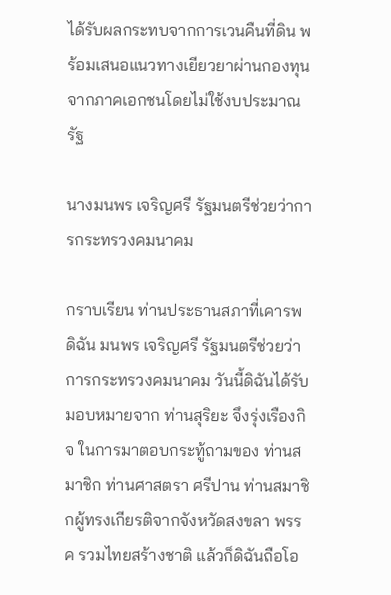ได้รับผลกระทบจากการเวนคืนที่ดิน พร้อมเสนอแนวทางเยียวยาผ่านกองทุนจากภาคเอกชนโดยไม่ใช้งบประมาณรัฐ

นางมนพร เจริญศรี รัฐมนตรีช่วยว่าการกระทรวงคมนาคม

กราบเรียน ท่านประธานสภาที่เคารพ ดิฉัน มนพร เจริญศรี รัฐมนตรีช่วยว่าการกระทรวงคมนาคม วันนี้ดิฉันได้รับมอบหมายจาก ท่านสุริยะ จึงรุ่งเรืองกิจ ในการมาตอบกระทู้ถามของ ท่านสมาชิก ท่านศาสตรา ศรีปาน ท่านสมาชิกผู้ทรงเกียรติจากจังหวัดสงขลา พรรค รวมไทยสร้างชาติ แล้วก็ดิฉันถือโอ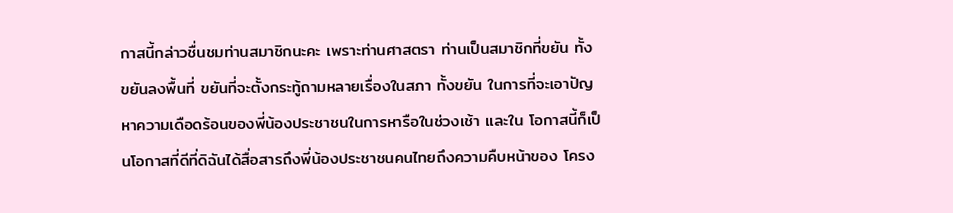กาสนี้กล่าวชื่นชมท่านสมาชิกนะคะ เพราะท่านศาสตรา ท่านเป็นสมาชิกที่ขยัน ทั้งขยันลงพื้นที่ ขยันที่จะตั้งกระทู้ถามหลายเรื่องในสภา ทั้งขยัน ในการที่จะเอาปัญหาความเดือดร้อนของพี่น้องประชาชนในการหารือในช่วงเช้า และใน โอกาสนี้ก็เป็นโอกาสที่ดีที่ดิฉันได้สื่อสารถึงพี่น้องประชาชนคนไทยถึงความคืบหน้าของ โครง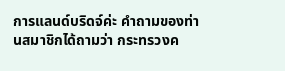การแลนด์บริดจ์ค่ะ คำถามของท่านสมาชิกได้ถามว่า กระทรวงค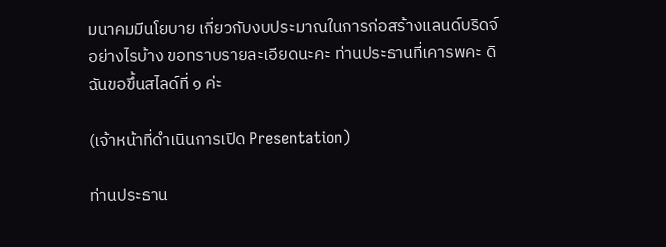มนาคมมีนโยบาย เกี่ยวกับงบประมาณในการก่อสร้างแลนด์บริดจ์อย่างไรบ้าง ขอทราบรายละเอียดนะคะ ท่านประธานที่เคารพคะ ดิฉันขอขึ้นสไลด์ที่ ๑ ค่ะ

(เจ้าหน้าที่ดำเนินการเปิด Presentation)

ท่านประธาน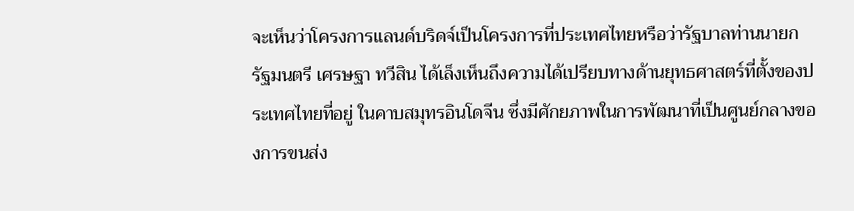จะเห็นว่าโครงการแลนด์บริดจ์เป็นโครงการที่ประเทศไทยหรือว่ารัฐบาลท่านนายกรัฐมนตรี เศรษฐา ทวีสิน ได้เล็งเห็นถึงความได้เปรียบทางด้านยุทธศาสตร์ที่ตั้งของประเทศไทยที่อยู่ ในคาบสมุทรอินโดจีน ซึ่งมีศักยภาพในการพัฒนาที่เป็นศูนย์กลางของการขนส่ง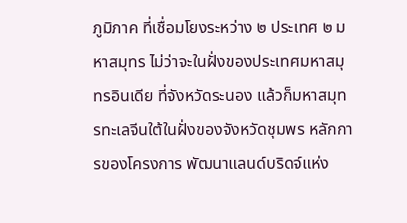ภูมิภาค ที่เชื่อมโยงระหว่าง ๒ ประเทศ ๒ มหาสมุทร ไม่ว่าจะในฝั่งของประเทศมหาสมุทรอินเดีย ที่จังหวัดระนอง แล้วก็มหาสมุทรทะเลจีนใต้ในฝั่งของจังหวัดชุมพร หลักการของโครงการ พัฒนาแลนด์บริดจ์แห่ง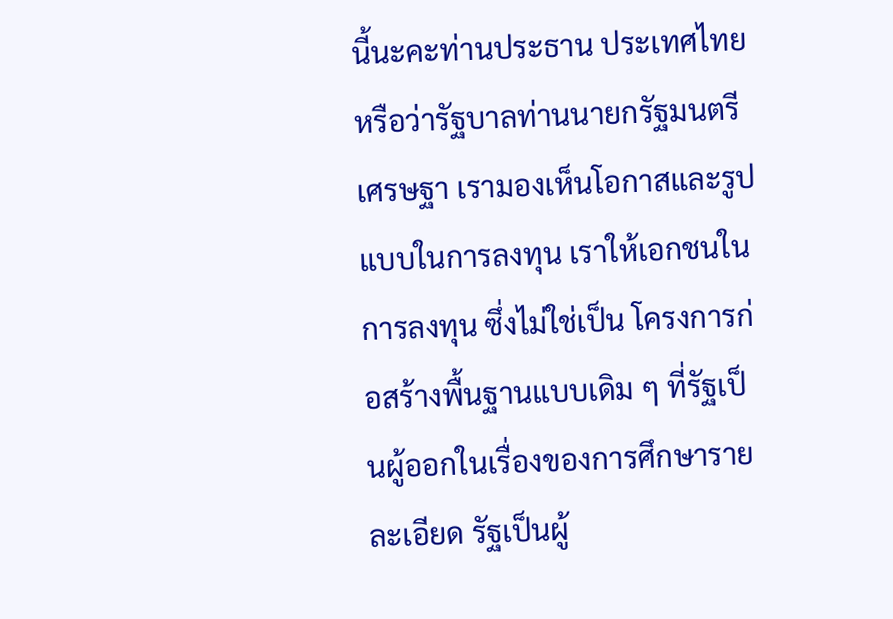นี้นะคะท่านประธาน ประเทศไทยหรือว่ารัฐบาลท่านนายกรัฐมนตรี เศรษฐา เรามองเห็นโอกาสและรูปแบบในการลงทุน เราให้เอกชนในการลงทุน ซึ่งไม่ใช่เป็น โครงการก่อสร้างพื้นฐานแบบเดิม ๆ ที่รัฐเป็นผู้ออกในเรื่องของการศึกษารายละเอียด รัฐเป็นผู้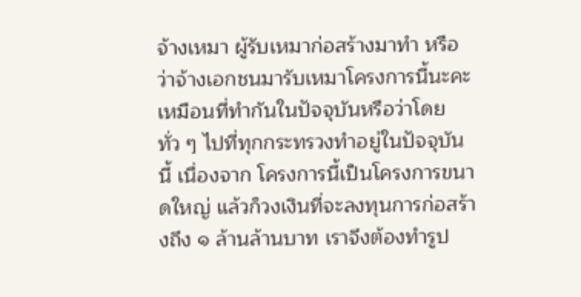จ้างเหมา ผู้รับเหมาก่อสร้างมาทำ หรือว่าจ้างเอกชนมารับเหมาโครงการนี้นะคะ เหมือนที่ทำกันในปัจจุบันหรือว่าโดยทั่ว ๆ ไปที่ทุกกระทรวงทำอยู่ในปัจจุบันนี้ เนื่องจาก โครงการนี้เป็นโครงการขนาดใหญ่ แล้วก็วงเงินที่จะลงทุนการก่อสร้างถึง ๑ ล้านล้านบาท เราจึงต้องทำรูป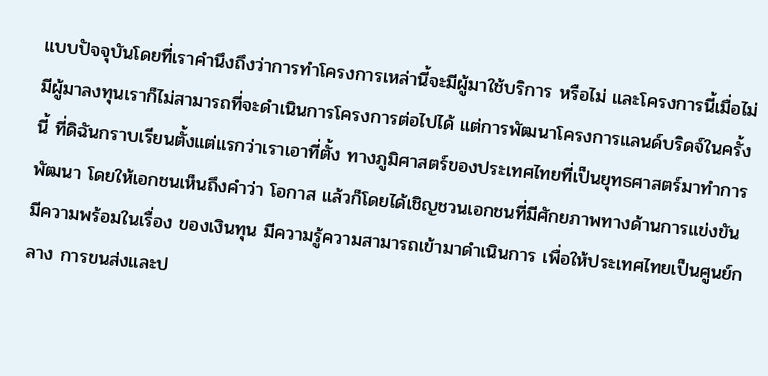แบบปัจจุบันโดยที่เราคำนึงถึงว่าการทำโครงการเหล่านี้จะมีผู้มาใช้บริการ หรือไม่ และโครงการนี้เมื่อไม่มีผู้มาลงทุนเราก็ไม่สามารถที่จะดำเนินการโครงการต่อไปได้ แต่การพัฒนาโครงการแลนด์บริดจ์ในครั้งนี้ ที่ดิฉันกราบเรียนตั้งแต่แรกว่าเราเอาที่ตั้ง ทางภูมิศาสตร์ของประเทศไทยที่เป็นยุทธศาสตร์มาทำการพัฒนา โดยให้เอกชนเห็นถึงคำว่า โอกาส แล้วก็โดยได้เชิญชวนเอกชนที่มีศักยภาพทางด้านการแข่งขัน มีความพร้อมในเรื่อง ของเงินทุน มีความรู้ความสามารถเข้ามาดำเนินการ เพื่อให้ประเทศไทยเป็นศูนย์กลาง การขนส่งและป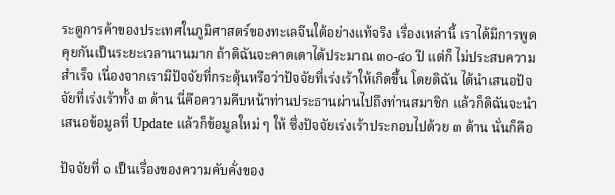ระตูการค้าของประเทศในภูมิศาสตร์ของทะเลจีนใต้อย่างแท้จริง เรื่องเหล่านี้ เราได้มีการพูดคุยกันเป็นระยะเวลานานมาก ถ้าดิฉันจะคาดเดาได้ประมาณ ๓๐-๔๐ ปี แต่ก็ ไม่ประสบความสำเร็จ เนื่องจากเรามีปัจจัยที่กระตุ้นหรือว่าปัจจัยที่เร่งเร้าให้เกิดขึ้น โดยดิฉัน ได้นำเสนอปัจจัยที่เร่งเร้าทั้ง ๓ ด้าน นี่คือความคืบหน้าท่านประธานผ่านไปถึงท่านสมาชิก แล้วก็ดิฉันจะนำเสนอข้อมูลที่ Update แล้วก็ข้อมูลใหม่ ๆ ให้ ซึ่งปัจจัยเร่งเร้าประกอบไปด้วย ๓ ด้าน นั่นก็คือ

ปัจจัยที่ ๑ เป็นเรื่องของความคับคั่งของ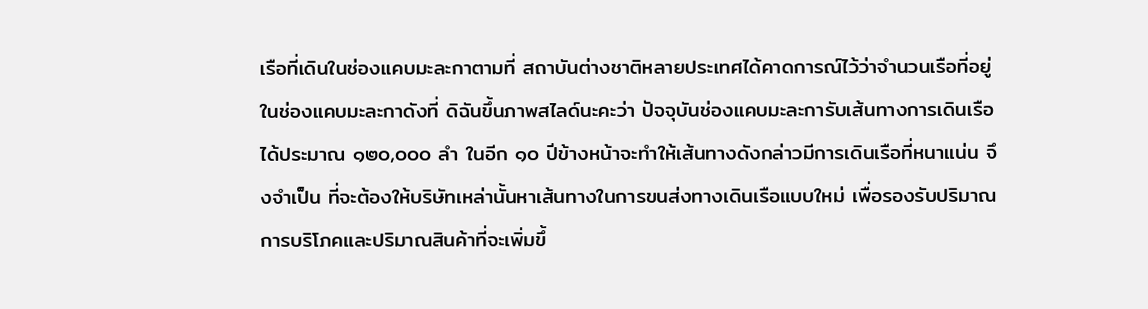เรือที่เดินในช่องแคบมะละกาตามที่ สถาบันต่างชาติหลายประเทศได้คาดการณ์ไว้ว่าจำนวนเรือที่อยู่ในช่องแคบมะละกาดังที่ ดิฉันขึ้นภาพสไลด์นะคะว่า ปัจจุบันช่องแคบมะละการับเส้นทางการเดินเรือได้ประมาณ ๑๒๐,๐๐๐ ลำ ในอีก ๑๐ ปีข้างหน้าจะทำให้เส้นทางดังกล่าวมีการเดินเรือที่หนาแน่น จึงจำเป็น ที่จะต้องให้บริษัทเหล่านั้นหาเส้นทางในการขนส่งทางเดินเรือแบบใหม่ เพื่อรองรับปริมาณ การบริโภคและปริมาณสินค้าที่จะเพิ่มขึ้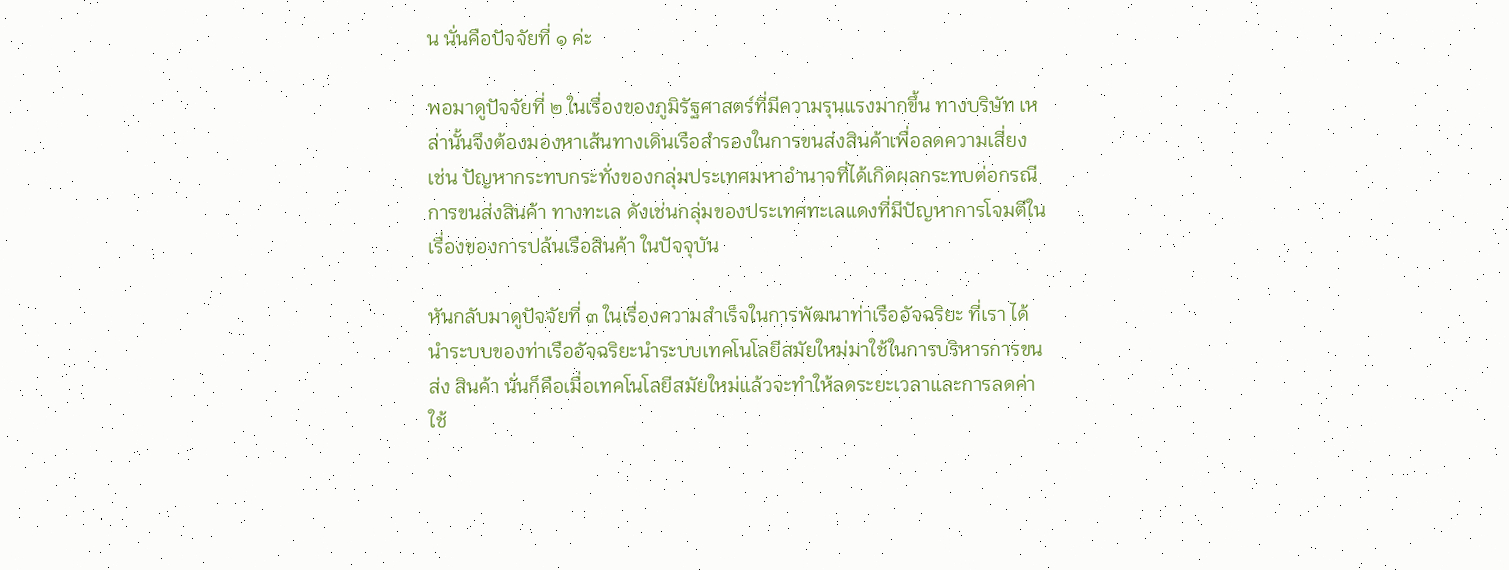น นั่นคือปัจจัยที่ ๑ ค่ะ

พอมาดูปัจจัยที่ ๒ ในเรื่องของภูมิรัฐศาสตร์ที่มีความรุนแรงมากขึ้น ทางบริษัท เหล่านั้นจึงต้องมองหาเส้นทางเดินเรือสำรองในการขนส่งสินค้าเพื่อลดความเสี่ยง เช่น ปัญหากระทบกระทั่งของกลุ่มประเทศมหาอำนาจที่ได้เกิดผลกระทบต่อกรณีการขนส่งสินค้า ทางทะเล ดังเช่นกลุ่มของประเทศทะเลแดงที่มีปัญหาการโจมตีในเรื่องของการปล้นเรือสินค้า ในปัจจุบัน

หันกลับมาดูปัจจัยที่ ๓ ในเรื่องความสำเร็จในการพัฒนาท่าเรืออัจฉริยะ ที่เรา ได้นำระบบของท่าเรืออัจฉริยะนำระบบเทคโนโลยีสมัยใหม่มาใช้ในการบริหารการขนส่ง สินค้า นั่นก็คือเมื่อเทคโนโลยีสมัยใหม่แล้วจะทำให้ลดระยะเวลาและการลดค่าใช้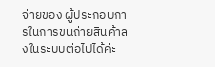จ่ายของ ผู้ประกอบการในการขนถ่ายสินค้าลงในระบบต่อไปได้ค่ะ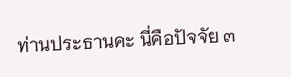ท่านประธานคะ นี่คือปัจจัย ๓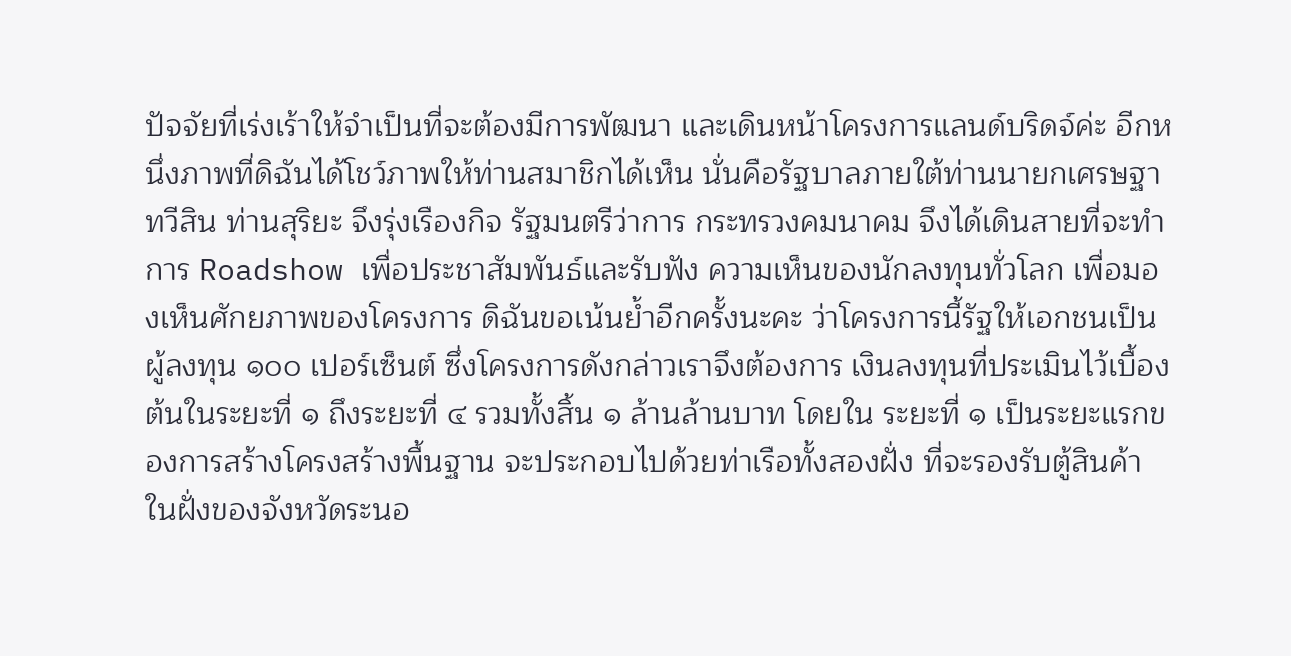ปัจจัยที่เร่งเร้าให้จำเป็นที่จะต้องมีการพัฒนา และเดินหน้าโครงการแลนด์บริดจ์ค่ะ อีกหนึ่งภาพที่ดิฉันได้โชว์ภาพให้ท่านสมาชิกได้เห็น นั่นคือรัฐบาลภายใต้ท่านนายกเศรษฐา ทวีสิน ท่านสุริยะ จึงรุ่งเรืองกิจ รัฐมนตรีว่าการ กระทรวงคมนาคม จึงได้เดินสายที่จะทำการ Roadshow เพื่อประชาสัมพันธ์และรับฟัง ความเห็นของนักลงทุนทั่วโลก เพื่อมองเห็นศักยภาพของโครงการ ดิฉันขอเน้นย้ำอีกครั้งนะคะ ว่าโครงการนี้รัฐให้เอกชนเป็นผู้ลงทุน ๑๐๐ เปอร์เซ็นต์ ซึ่งโครงการดังกล่าวเราจึงต้องการ เงินลงทุนที่ประเมินไว้เบื้องต้นในระยะที่ ๑ ถึงระยะที่ ๔ รวมทั้งสิ้น ๑ ล้านล้านบาท โดยใน ระยะที่ ๑ เป็นระยะแรกของการสร้างโครงสร้างพื้นฐาน จะประกอบไปด้วยท่าเรือทั้งสองฝั่ง ที่จะรองรับตู้สินค้าในฝั่งของจังหวัดระนอ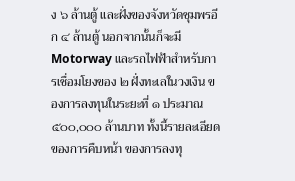ง ๖ ล้านตู้ และฝั่งของจังหวัดชุมพรอีก ๔ ล้านตู้ นอกจากนั้นก็จะมี Motorway และรถไฟฟ้าสำหรับการเชื่อมโยงของ ๒ ฝั่งทะเลในวงเงิน ของการลงทุนในระยะที่ ๑ ประมาณ ๕๐๐,๐๐๐ ล้านบาท ทั้งนี้รายละเอียดของการคืบหน้า ของการลงทุ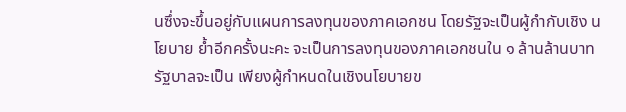นซึ่งจะขึ้นอยู่กับแผนการลงทุนของภาคเอกชน โดยรัฐจะเป็นผู้กำกับเชิง นโยบาย ย้ำอีกครั้งนะคะ จะเป็นการลงทุนของภาคเอกชนใน ๑ ล้านล้านบาท รัฐบาลจะเป็น เพียงผู้กำหนดในเชิงนโยบายข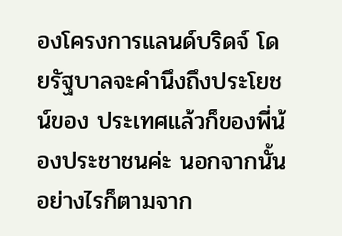องโครงการแลนด์บริดจ์ โดยรัฐบาลจะคำนึงถึงประโยชน์ของ ประเทศแล้วก็ของพี่น้องประชาชนค่ะ นอกจากนั้นอย่างไรก็ตามจาก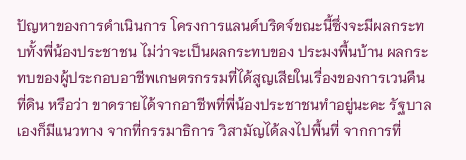ปัญหาของการดำเนินการ โครงการแลนด์บริดจ์ขณะนี้ซึ่งจะมีผลกระทบทั้งพี่น้องประชาชน ไม่ว่าจะเป็นผลกระทบของ ประมงพื้นบ้าน ผลกระทบของผู้ประกอบอาชีพเกษตรกรรมที่ได้สูญเสียในเรื่องของการเวนคืนที่ดิน หรือว่า ขาดรายได้จากอาชีพที่พี่น้องประชาชนทำอยู่นะคะ รัฐบาลเองก็มีแนวทาง จากที่กรรมาธิการ วิสามัญได้ลงไปพื้นที่ จากการที่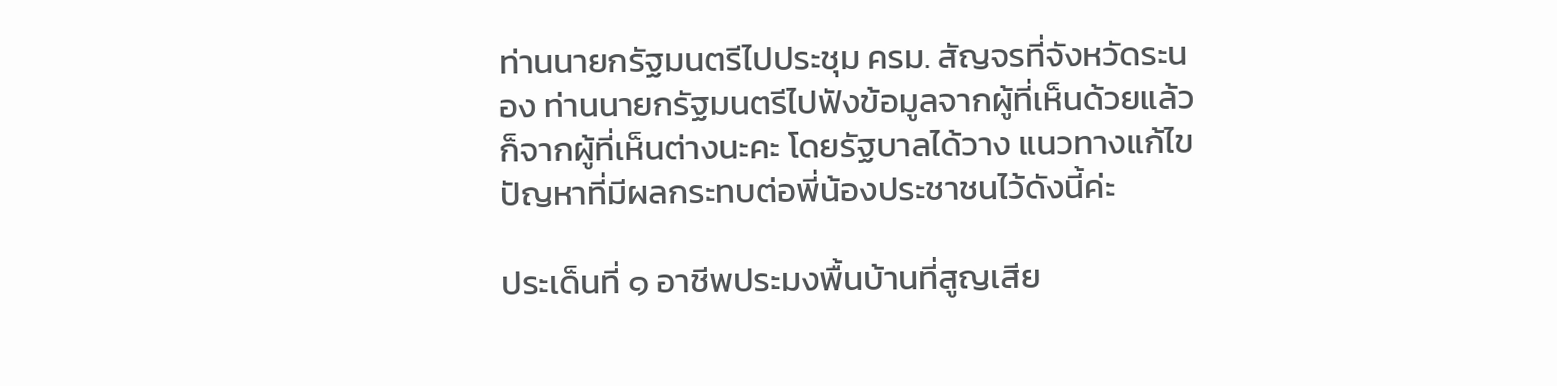ท่านนายกรัฐมนตรีไปประชุม ครม. สัญจรที่จังหวัดระนอง ท่านนายกรัฐมนตรีไปฟังข้อมูลจากผู้ที่เห็นด้วยแล้วก็จากผู้ที่เห็นต่างนะคะ โดยรัฐบาลได้วาง แนวทางแก้ไขปัญหาที่มีผลกระทบต่อพี่น้องประชาชนไว้ดังนี้ค่ะ

ประเด็นที่ ๑ อาชีพประมงพื้นบ้านที่สูญเสีย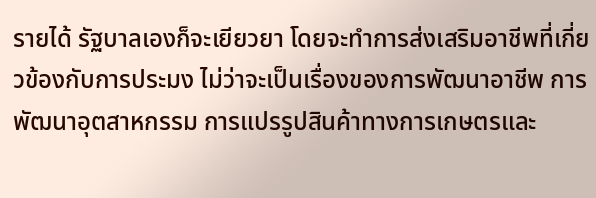รายได้ รัฐบาลเองก็จะเยียวยา โดยจะทำการส่งเสริมอาชีพที่เกี่ยวข้องกับการประมง ไม่ว่าจะเป็นเรื่องของการพัฒนาอาชีพ การพัฒนาอุตสาหกรรม การแปรรูปสินค้าทางการเกษตรและ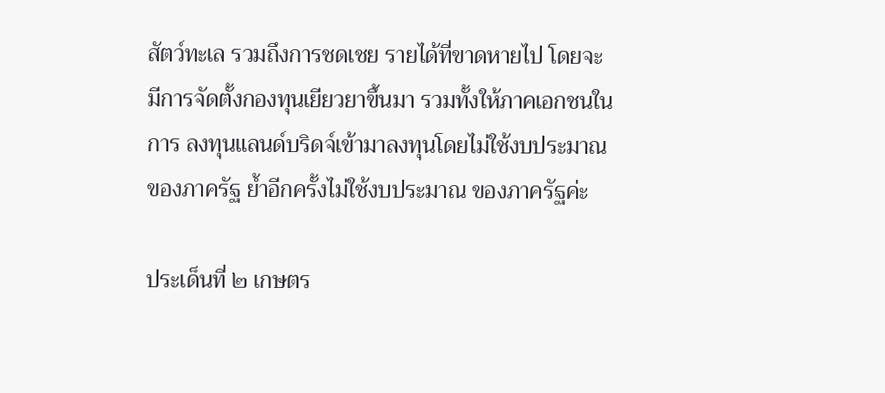สัตว์ทะเล รวมถึงการชดเชย รายได้ที่ขาดหายไป โดยจะมีการจัดตั้งกองทุนเยียวยาขึ้นมา รวมทั้งให้ภาคเอกชนในการ ลงทุนแลนด์บริดจ์เข้ามาลงทุนโดยไม่ใช้งบประมาณของภาครัฐ ย้ำอีกครั้งไม่ใช้งบประมาณ ของภาครัฐค่ะ

ประเด็นที่ ๒ เกษตร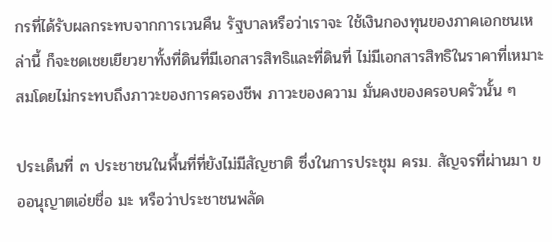กรที่ได้รับผลกระทบจากการเวนคืน รัฐบาลหรือว่าเราจะ ใช้เงินกองทุนของภาคเอกชนเหล่านี้ ก็จะชดเชยเยียวยาทั้งที่ดินที่มีเอกสารสิทธิและที่ดินที่ ไม่มีเอกสารสิทธิในราคาที่เหมาะสมโดยไม่กระทบถึงภาวะของการครองชีพ ภาวะของความ มั่นคงของครอบครัวนั้น ๆ

ประเด็นที่ ๓ ประชาชนในพื้นที่ที่ยังไม่มีสัญชาติ ซึ่งในการประชุม ครม. สัญจรที่ผ่านมา ขออนุญาตเอ่ยชื่อ มะ หรือว่าประชาชนพลัด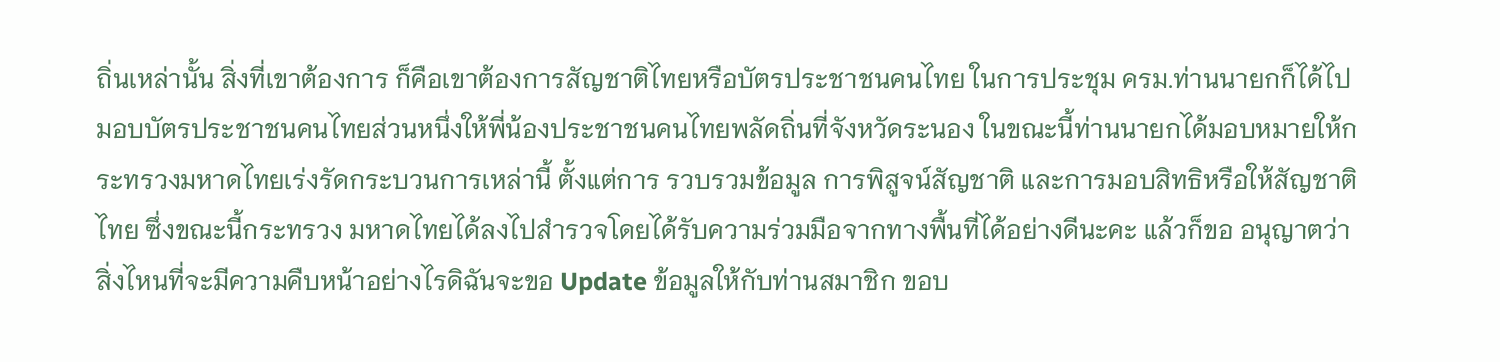ถิ่นเหล่านั้น สิ่งที่เขาต้องการ ก็คือเขาต้องการสัญชาติไทยหรือบัตรประชาชนคนไทย ในการประชุม ครม.ท่านนายกก็ได้ไป มอบบัตรประชาชนคนไทยส่วนหนึ่งให้พี่น้องประชาชนคนไทยพลัดถิ่นที่จังหวัดระนอง ในขณะนี้ท่านนายกได้มอบหมายให้กระทรวงมหาดไทยเร่งรัดกระบวนการเหล่านี้ ตั้งแต่การ รวบรวมข้อมูล การพิสูจน์สัญชาติ และการมอบสิทธิหรือให้สัญชาติไทย ซึ่งขณะนี้กระทรวง มหาดไทยได้ลงไปสำรวจโดยได้รับความร่วมมือจากทางพื้นที่ได้อย่างดีนะคะ แล้วก็ขอ อนุญาตว่าสิ่งไหนที่จะมีความคืบหน้าอย่างไรดิฉันจะขอ Update ข้อมูลให้กับท่านสมาชิก ขอบ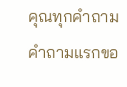คุณทุกคำถาม คำถามแรกขอ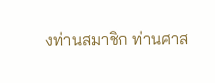งท่านสมาชิก ท่านศาส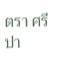ตรา ศรีปา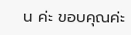น ค่ะ ขอบคุณค่ะ